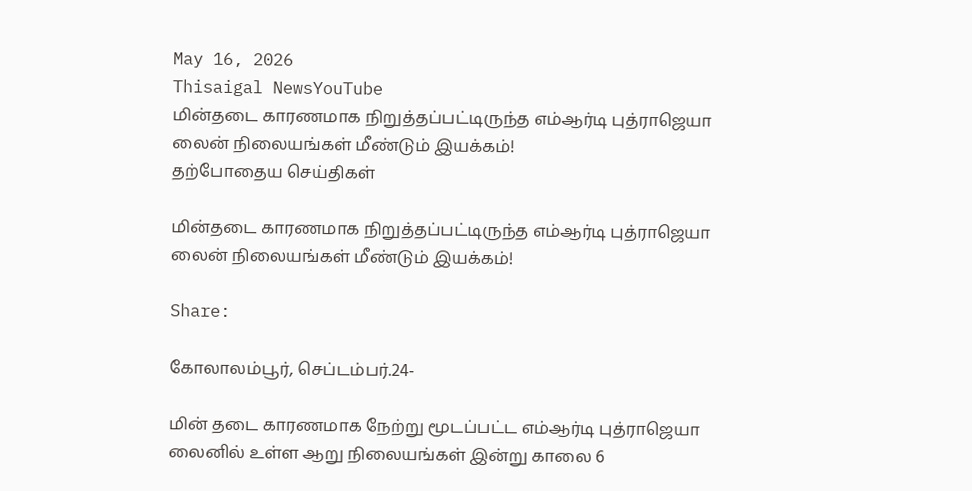May 16, 2026
Thisaigal NewsYouTube
மின்தடை காரணமாக நிறுத்தப்பட்டிருந்த எம்ஆர்டி புத்ராஜெயா லைன் நிலையங்கள் மீண்டும் இயக்கம்!
தற்போதைய செய்திகள்

மின்தடை காரணமாக நிறுத்தப்பட்டிருந்த எம்ஆர்டி புத்ராஜெயா லைன் நிலையங்கள் மீண்டும் இயக்கம்!

Share:

கோலாலம்பூர், செப்டம்பர்.24-

மின் தடை காரணமாக நேற்று மூடப்பட்ட எம்ஆர்டி புத்ராஜெயா லைனில் உள்ள ஆறு நிலையங்கள் இன்று காலை 6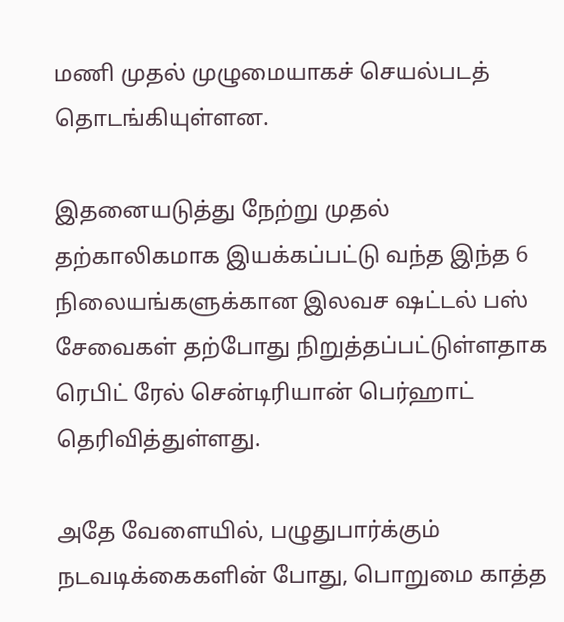மணி முதல் முழுமையாகச் செயல்படத் தொடங்கியுள்ளன.

இதனையடுத்து நேற்று முதல் தற்காலிகமாக இயக்கப்பட்டு வந்த இந்த 6 நிலையங்களுக்கான இலவச ஷட்டல் பஸ் சேவைகள் தற்போது நிறுத்தப்பட்டுள்ளதாக ரெபிட் ரேல் சென்டிரியான் பெர்ஹாட் தெரிவித்துள்ளது.

அதே வேளையில், பழுதுபார்க்கும் நடவடிக்கைகளின் போது, பொறுமை காத்த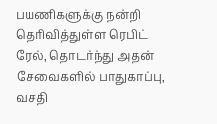பயணிகளுக்கு நன்றி தெரிவித்துள்ள ரெபிட் ரேல், தொடர்ந்து அதன் சேவைகளில் பாதுகாப்பு, வசதி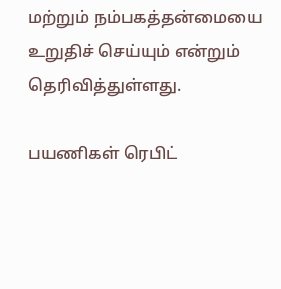மற்றும் நம்பகத்தன்மையை உறுதிச் செய்யும் என்றும் தெரிவித்துள்ளது.

பயணிகள் ரெபிட்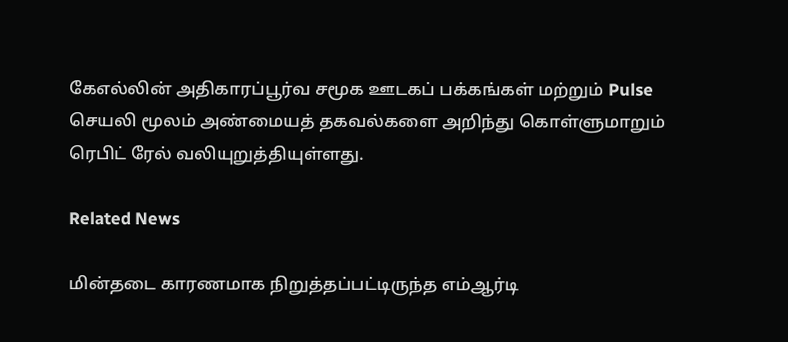கேஎல்லின் அதிகாரப்பூர்வ சமூக ஊடகப் பக்கங்கள் மற்றும் Pulse செயலி மூலம் அண்மையத் தகவல்களை அறிந்து கொள்ளுமாறும் ரெபிட் ரேல் வலியுறுத்தியுள்ளது.

Related News

மின்தடை காரணமாக நிறுத்தப்பட்டிருந்த எம்ஆர்டி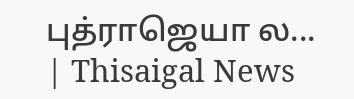புத்ராஜெயா ல... | Thisaigal News